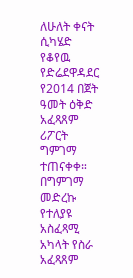ለሁለት ቀናት ሲካሄድ የቆየዉ የድሬደዋዳደር የ2014 በጀት ዓመት ዕቅድ አፈጻጸም ሪፖርት ግምገማ ተጠናቀቀ። በግምገማ መድረኩ የተለያዩ አስፈጻሚ አካላት የስራ አፈጻጸም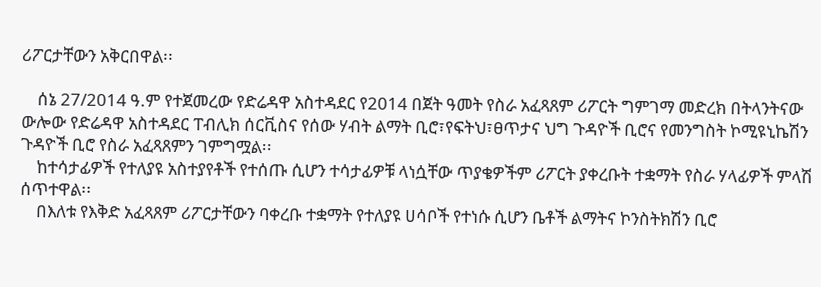ሪፖርታቸውን አቅርበዋል፡፡

    ሰኔ 27/2014 ዓ.ም የተጀመረው የድሬዳዋ አስተዳደር የ2014 በጀት ዓመት የስራ አፈጻጸም ሪፖርት ግምገማ መድረክ በትላንትናው ውሎው የድሬዳዋ አስተዳደር ፐብሊክ ሰርቪስና የሰው ሃብት ልማት ቢሮ፣የፍትህ፣ፀጥታና ህግ ጉዳዮች ቢሮና የመንግስት ኮሚዩኒኬሽን ጉዳዮች ቢሮ የስራ አፈጻጸምን ገምግሟል፡፡
    ከተሳታፊዎች የተለያዩ አስተያየቶች የተሰጡ ሲሆን ተሳታፊዎቹ ላነሷቸው ጥያቄዎችም ሪፖርት ያቀረቡት ተቋማት የስራ ሃላፊዎች ምላሽ ሰጥተዋል፡፡
    በእለቱ የእቅድ አፈጻጸም ሪፖርታቸውን ባቀረቡ ተቋማት የተለያዩ ሀሳቦች የተነሱ ሲሆን ቤቶች ልማትና ኮንስትክሽን ቢሮ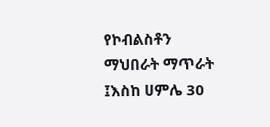የኮብልስቶን ማህበራት ማጥራት ፤እስከ ሀምሌ 30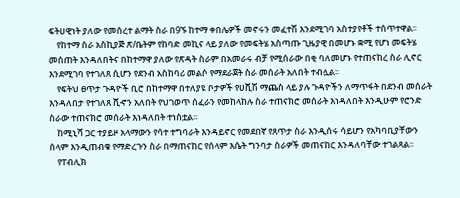ፍትሀዊነት ያለው የመሰረተ ልማት ስራ በ9ኙ ከተማ ቀበሌዎች መኖሩን መፈተሽ እንደሚገባ አስተያየቶች ተሰጥተዋል፡፡
    የከተማ ስራ አስኪያጅ ጽ/ቤትም የከባድ መኪና ላይ ያለው የመፍትሄ አስጣጡ ጊዜያዊ በመሆኑ ቋሚ የሆነ መፍትሄ መሰጠት እንዳለበትና በከተማዋ ያለው የጽዳት ስራም በአመራሩ ብቻ የሚሰራው በቂ ባለመሆኑ የተጠናከረ ስራ ሊኖር እንደሚገባ የተገለጸ ሲሆን የደንብ አስከባሪ መልሶ የማደራጀት ስራ መሰራት አለበት ተብሏል፡፡
    የፍትህ ፀጥታ ጉዳዮች ቢሮ በከተማዋ በተለያዩ ቦታዎች የሀሺሽ ማጨስ ላይ ያሉ ጉዳዮችን ለማጥፋት በደንብ መሰራት እንዳለበታ የተገለጸ ሺኆን አለበት የህገወጥ ሰፈራን የመከላከሉ ስራ ተጠናክሮ መሰራት እነዳለበት እንዲሁም የሮንድ ስራው ተጠናክሮ መሰራት እነዳለበት ተነስቷል፡፡
    ከሚኒሻ ጋር ተያይዞ አላማውን የሳተ ተግባራት እንዳይኖር የመደበኛ የጸጥታ ስራ እንዲሰሩ ሳይሆን የአካባቢያቸውን ሰላም እንዲጠብቁ የማድረጉን ስራ በማጠናከር የሰላም እሴት ግንባታ ስራዎች መጠናከር እንዳለባቸው ተገልጻል፡፡
    የፐብሊክ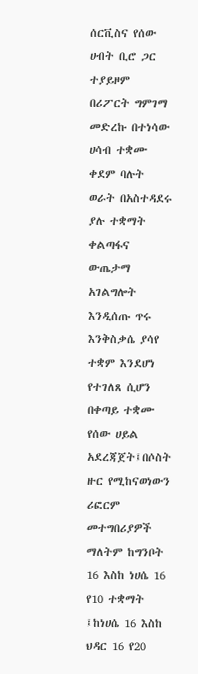ሰርቪስና የሰው ሀብት ቢሮ ጋር ተያይዞም በሪፖርት ግምገማ መድረኩ በተነሳው ሀሳብ ተቋሙ ቀደም ባሉት ወራት በአስተዳደሩ ያሉ ተቋማት ቀልጣፋና ውጤታማ አገልግሎት እንዲሰጡ ጥሩ እንቅስቃሴ ያሳየ ተቋም እንደሆነ የተገለጸ ሲሆን በቀጣይ ተቋሙ የሰው ሀይል አደረጃጀት፤በሶስት ዙር የሚከናወነውን ሪፎርም መተግበሪያዎች ማለትም ከግንቦት 16 እስከ ነሀሴ 16 የ10 ተቋማት ፤ከነሀሴ 16 እስከ ህዳር 16 የ20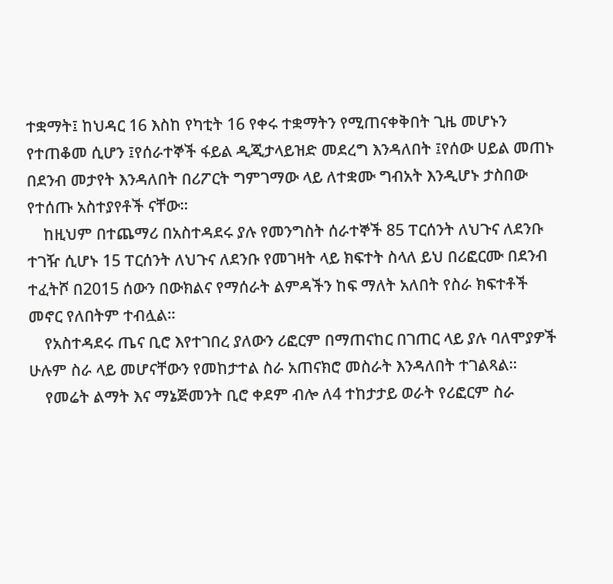ተቋማት፤ ከህዳር 16 እስከ የካቲት 16 የቀሩ ተቋማትን የሚጠናቀቅበት ጊዜ መሆኑን የተጠቆመ ሲሆን ፤የሰራተኞች ፋይል ዲጂታላይዝድ መደረግ እንዳለበት ፤የሰው ሀይል መጠኑ በደንብ መታየት እንዳለበት በሪፖርት ግምገማው ላይ ለተቋሙ ግብአት እንዲሆኑ ታስበው የተሰጡ አስተያየቶች ናቸው፡፡
    ከዚህም በተጨማሪ በአስተዳደሩ ያሉ የመንግስት ሰራተኞች 85 ፐርሰንት ለህጉና ለደንቡ ተገዥ ሲሆኑ 15 ፐርሰንት ለህጉና ለደንቡ የመገዛት ላይ ክፍተት ስላለ ይህ በሪፎርሙ በደንብ ተፈትሾ በ2015 ሰውን በውክልና የማሰራት ልምዳችን ከፍ ማለት አለበት የስራ ክፍተቶች መኖር የለበትም ተብሏል፡፡
    የአስተዳደሩ ጤና ቢሮ እየተገበረ ያለውን ሪፎርም በማጠናከር በገጠር ላይ ያሉ ባለሞያዎች ሁሉም ስራ ላይ መሆናቸውን የመከታተል ስራ አጠናክሮ መስራት እንዳለበት ተገልጻል፡፡
    የመሬት ልማት እና ማኔጅመንት ቢሮ ቀደም ብሎ ለ4 ተከታታይ ወራት የሪፎርም ስራ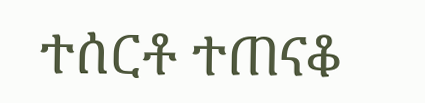ተሰርቶ ተጠናቆ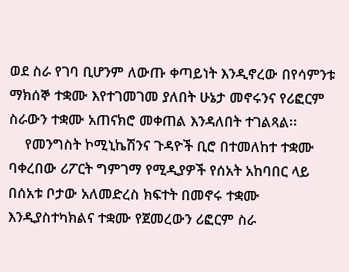ወደ ስራ የገባ ቢሆንም ለውጡ ቀጣይነት እንዲኖረው በየሳምንቱ ማክሰኞ ተቋሙ እየተገመገመ ያለበት ሁኔታ መኖሩንና የሪፎርም ስራውን ተቋሙ አጠናክሮ መቀጠል እንዳለበት ተገልጻል፡፡
    የመንግስት ኮሚኒኬሽንና ጉዳዮች ቢሮ በተመለከተ ተቋሙ ባቀረበው ሪፖርት ግምገማ የሚዲያዎች የሰአት አከባበር ላይ በሰአቱ ቦታው አለመድረስ ክፍተት በመኖሩ ተቋሙ እንዲያስተካክልና ተቋሙ የጀመረውን ሪፎርም ስራ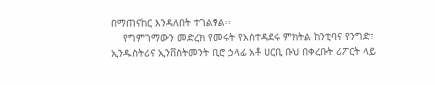በማጠናከር እንዳለበት ተገልፃል፡፡
    የግምገማውን መድረክ የመሩት የአስተዳደሩ ምክትል ከንቲባና የንግድ፣ ኢንዱስትሪና ኢንቨስትመንት ቢሮ ኃላፊ አቶ ሀርቢ ቡህ በቀረቡት ሪፖርት ላይ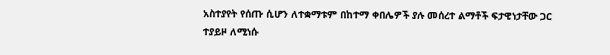አስተያየት የሰጡ ሲሆን ለተቋማቱም በከተማ ቀበሌዎች ያሉ መሰረተ ልማቶች ፍታዊነታቸው ጋር ተያይዞ ለሚነሱ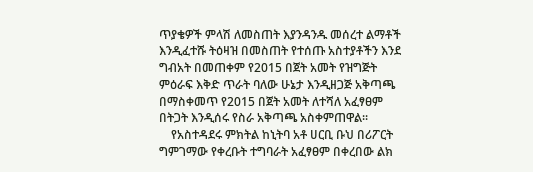ጥያቄዎች ምላሽ ለመስጠት እያንዳንዱ መሰረተ ልማቶች እንዲፈተሹ ትዕዛዝ በመስጠት የተሰጡ አስተያቶችን እንደ ግብአት በመጠቀም የ2015 በጀት አመት የዝግጅት ምዕራፍ እቅድ ጥራት ባለው ሁኔታ እንዲዘጋጅ አቅጣጫ በማስቀመጥ የ2015 በጀት አመት ለተሻለ አፈፃፀም በትጋት እንዲሰሩ የስራ አቅጣጫ አስቀምጠዋል፡፡
    የአስተዳደሩ ምክትል ከኒትባ አቶ ሀርቢ ቡህ በሪፖርት ግምገማው የቀረቡት ተግባራት አፈፃፀም በቀረበው ልክ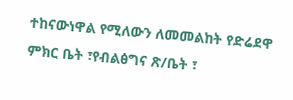ተከናውነዋል የሚለውን ለመመልከት የድሬደዋ ምክር ቤት ፣የብልፅግና ጽ/ቤት ፣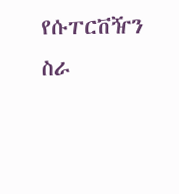የሱፐርቨዥን ስራ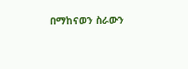በማከናወን ስራውን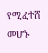የሚፈተሸ መሆኑ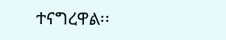ተናግረዋል፡፡